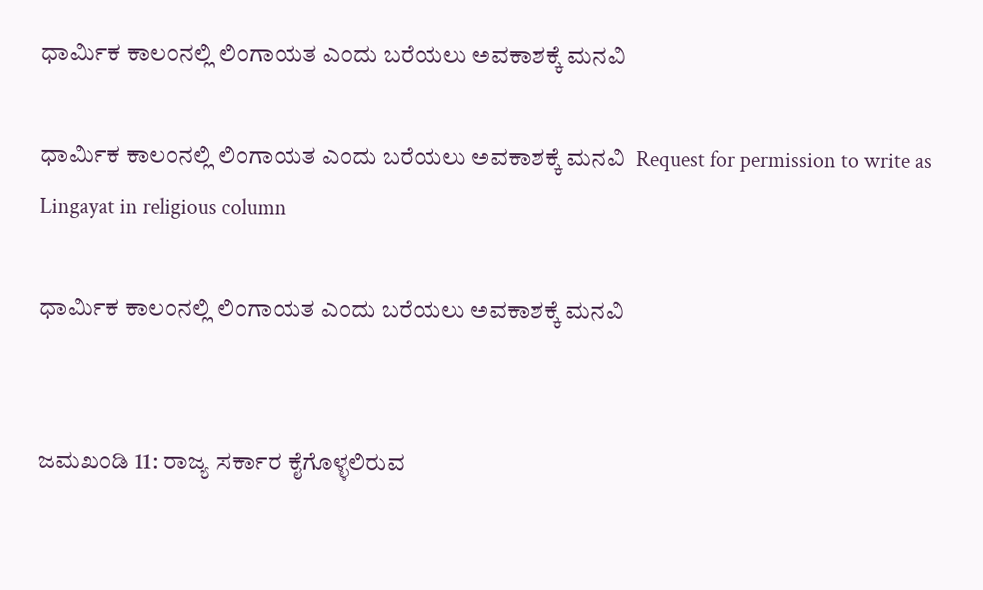ಧಾರ್ಮಿಕ ಕಾಲಂನಲ್ಲಿ ಲಿಂಗಾಯತ ಎಂದು ಬರೆಯಲು ಅವಕಾಶಕ್ಕೆ ಮನವಿ

ಧಾರ್ಮಿಕ ಕಾಲಂನಲ್ಲಿ ಲಿಂಗಾಯತ ಎಂದು ಬರೆಯಲು ಅವಕಾಶಕ್ಕೆ ಮನವಿ  Request for permission to write as Lingayat in religious column

ಧಾರ್ಮಿಕ ಕಾಲಂನಲ್ಲಿ ಲಿಂಗಾಯತ ಎಂದು ಬರೆಯಲು ಅವಕಾಶಕ್ಕೆ ಮನವಿ


ಜಮಖಂಡಿ 11: ರಾಜ್ಯ ಸರ್ಕಾರ ಕೈಗೊಳ್ಳಲಿರುವ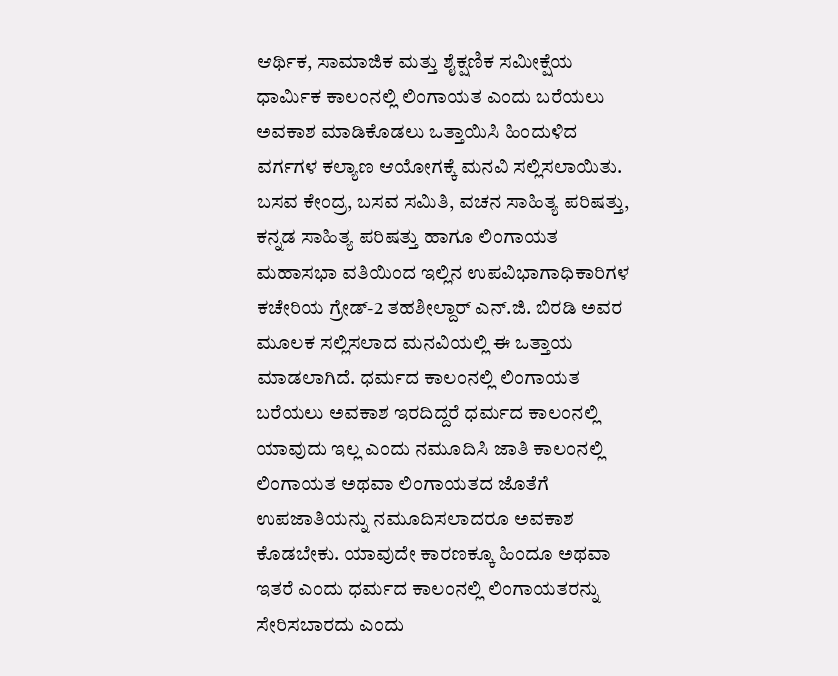ಆರ್ಥಿಕ, ಸಾಮಾಜಿಕ ಮತ್ತು ಶೈಕ್ಷಣಿಕ ಸಮೀಕ್ಷೆಯ ಧಾರ್ಮಿಕ ಕಾಲಂನಲ್ಲಿ ಲಿಂಗಾಯತ ಎಂದು ಬರೆಯಲು ಅವಕಾಶ ಮಾಡಿಕೊಡಲು ಒತ್ತಾಯಿಸಿ ಹಿಂದುಳಿದ ವರ್ಗಗಳ ಕಲ್ಯಾಣ ಆಯೋಗಕ್ಕೆ ಮನವಿ ಸಲ್ಲಿಸಲಾಯಿತು. ಬಸವ ಕೇಂದ್ರ, ಬಸವ ಸಮಿತಿ, ವಚನ ಸಾಹಿತ್ಯ ಪರಿಷತ್ತು, ಕನ್ನಡ ಸಾಹಿತ್ಯ ಪರಿಷತ್ತು ಹಾಗೂ ಲಿಂಗಾಯತ ಮಹಾಸಭಾ ವತಿಯಿಂದ ಇಲ್ಲಿನ ಉಪವಿಭಾಗಾಧಿಕಾರಿಗಳ ಕಚೇರಿಯ ಗ್ರೇಡ್‌-2 ತಹಶೀಲ್ದಾರ್ ಎನ್‌.ಜಿ. ಬಿರಡಿ ಅವರ ಮೂಲಕ ಸಲ್ಲಿಸಲಾದ ಮನವಿಯಲ್ಲಿ ಈ ಒತ್ತಾಯ ಮಾಡಲಾಗಿದೆ. ಧರ್ಮದ ಕಾಲಂನಲ್ಲಿ ಲಿಂಗಾಯತ ಬರೆಯಲು ಅವಕಾಶ ಇರದಿದ್ದರೆ ಧರ್ಮದ ಕಾಲಂನಲ್ಲಿ ಯಾವುದು ಇಲ್ಲ ಎಂದು ನಮೂದಿಸಿ ಜಾತಿ ಕಾಲಂನಲ್ಲಿ ಲಿಂಗಾಯತ ಅಥವಾ ಲಿಂಗಾಯತದ ಜೊತೆಗೆ ಉಪಜಾತಿಯನ್ನು ನಮೂದಿಸಲಾದರೂ ಅವಕಾಶ ಕೊಡಬೇಕು. ಯಾವುದೇ ಕಾರಣಕ್ಕೂ ಹಿಂದೂ ಅಥವಾ ಇತರೆ ಎಂದು ಧರ್ಮದ ಕಾಲಂನಲ್ಲಿ ಲಿಂಗಾಯತರನ್ನು ಸೇರಿಸಬಾರದು ಎಂದು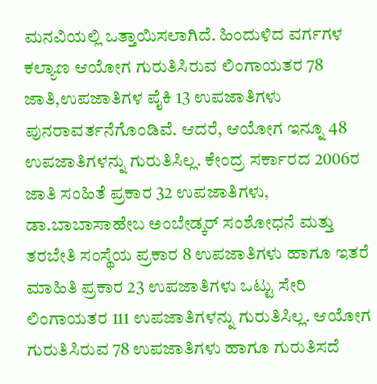ಮನವಿಯಲ್ಲಿ ಒತ್ತಾಯಿಸಲಾಗಿದೆ. ಹಿಂದುಳಿದ ವರ್ಗಗಳ ಕಲ್ಯಾಣ ಆಯೋಗ ಗುರುತಿಸಿರುವ ಲಿಂಗಾಯತರ 78 ಜಾತಿ,ಉಪಜಾತಿಗಳ ಪೈಕಿ 13 ಉಪಜಾತಿಗಳು ಪುನರಾವರ್ತನೆಗೊಂಡಿವೆ. ಆದರೆ, ಆಯೋಗ ಇನ್ನೂ 48 ಉಪಜಾತಿಗಳನ್ನು ಗುರುತಿಸಿಲ್ಲ. ಕೇಂದ್ರ ಸರ್ಕಾರದ 2006ರ ಜಾತಿ ಸಂಹಿತೆ ಪ್ರಕಾರ 32 ಉಪಜಾತಿಗಳು, ಡಾ.ಬಾಬಾಸಾಹೇಬ ಅಂಬೇಡ್ಕರ್ ಸಂಶೋಧನೆ ಮತ್ತು ತರಬೇತಿ ಸಂಸ್ಥೆಯ ಪ್ರಕಾರ 8 ಉಪಜಾತಿಗಳು ಹಾಗೂ ಇತರೆ ಮಾಹಿತಿ ಪ್ರಕಾರ 23 ಉಪಜಾತಿಗಳು ಒಟ್ಟು ಸೇರಿ ಲಿಂಗಾಯತರ 111 ಉಪಜಾತಿಗಳನ್ನು ಗುರುತಿಸಿಲ್ಲ. ಆಯೋಗ ಗುರುತಿಸಿರುವ 78 ಉಪಜಾತಿಗಳು ಹಾಗೂ ಗುರುತಿಸದೆ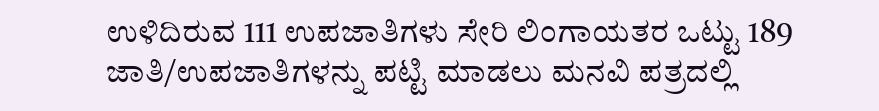ಉಳಿದಿರುವ 111 ಉಪಜಾತಿಗಳು ಸೇರಿ ಲಿಂಗಾಯತರ ಒಟ್ಟು 189 ಜಾತಿ/ಉಪಜಾತಿಗಳನ್ನು ಪಟ್ಟಿ ಮಾಡಲು ಮನವಿ ಪತ್ರದಲ್ಲಿ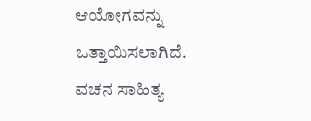ಆಯೋಗವನ್ನು ಒತ್ತಾಯಿಸಲಾಗಿದೆ. ವಚನ ಸಾಹಿತ್ಯ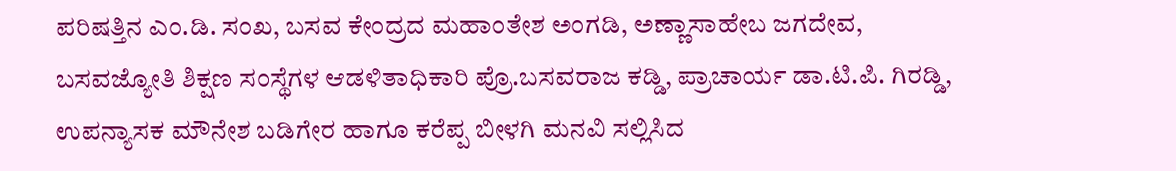ಪರಿಷತ್ತಿನ ಎಂ.ಡಿ. ಸಂಖ, ಬಸವ ಕೇಂದ್ರದ ಮಹಾಂತೇಶ ಅಂಗಡಿ, ಅಣ್ಣಾಸಾಹೇಬ ಜಗದೇವ, ಬಸವಜ್ಯೋತಿ ಶಿಕ್ಷಣ ಸಂಸ್ಥೆಗಳ ಆಡಳಿತಾಧಿಕಾರಿ ಪ್ರೊ.ಬಸವರಾಜ ಕಡ್ಡಿ, ಪ್ರಾಚಾರ್ಯ ಡಾ.ಟಿ.ಪಿ. ಗಿರಡ್ಡಿ, ಉಪನ್ಯಾಸಕ ಮೌನೇಶ ಬಡಿಗೇರ ಹಾಗೂ ಕರೆಪ್ಪ ಬೀಳಗಿ ಮನವಿ ಸಲ್ಲಿಸಿದ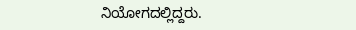ನಿಯೋಗದಲ್ಲಿದ್ದರು.